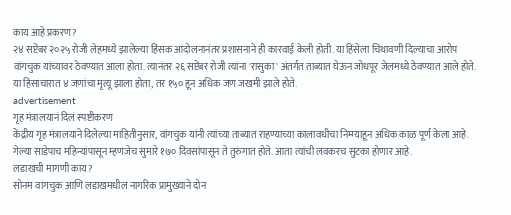काय आहे प्रकरण?
२४ सप्टेंबर २०२५ रोजी लेहमध्ये झालेल्या हिंसक आंदोलनानंतर प्रशासनाने ही कारवाई केली होती. या हिंसेला चिथावणी दिल्याचा आरोप वांगचुक यांच्यावर ठेवण्यात आला होता. त्यानंतर २६ सप्टेंबर रोजी त्यांना 'रासुका' अंतर्गत ताब्यात घेऊन जोधपूर जेलमध्ये ठेवण्यात आले होते. या हिंसाचारात ४ जणांचा मृत्यू झाला होता, तर १५० हून अधिक जण जखमी झाले होते.
advertisement
गृह मंत्रालयानं दिलं स्पष्टीकरण
केंद्रीय गृह मंत्रालयाने दिलेल्या माहितीनुसार, वांगचुक यांनी त्यांच्या ताब्यात राहण्याच्या कालावधीचा निम्म्याहून अधिक काळ पूर्ण केला आहे. गेल्या साडेपाच महिन्यांपासून म्हणजेच सुमारे १७० दिवसांपासून ते तुरुंगात होते. आता त्यांची लवकरच सुटका होणार आहे.
लडाखची मागणी काय?
सोनम वांगचुक आणि लडाखमधील नागरिक प्रामुख्याने दोन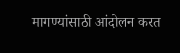मागण्यांसाठी आंदोलन करत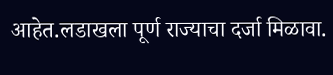आहेत.लडाखला पूर्ण राज्याचा दर्जा मिळावा.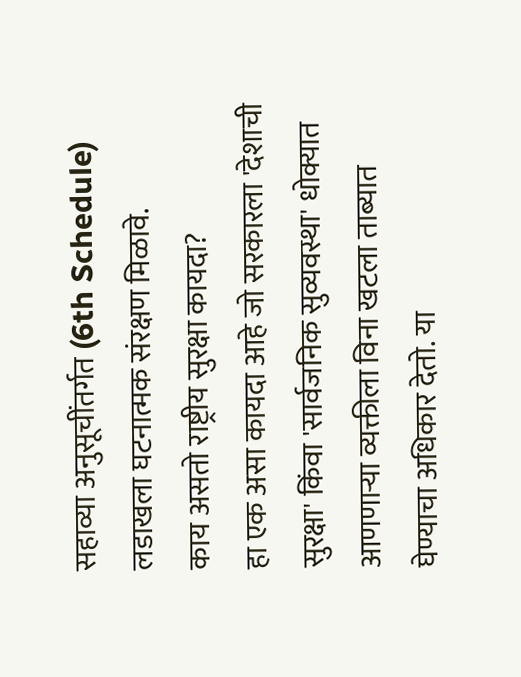सहाव्या अनुसूचींतर्गत (6th Schedule) लडाखला घटनात्मक संरक्षण मिळावे.
काय असतो राष्ट्रीय सुरक्षा कायदा?
हा एक असा कायदा आहे जो सरकारला 'देशाची सुरक्षा' किंवा 'सार्वजनिक सुव्यवस्था' धोक्यात आणणाऱ्या व्यक्तीला विना खटला ताब्यात घेण्याचा अधिकार देतो. या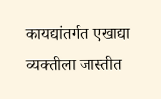कायद्यांतर्गत एखाद्या व्यक्तीला जास्तीत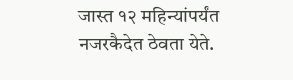जास्त १२ महिन्यांपर्यंत नजरकैदेत ठेवता येते.